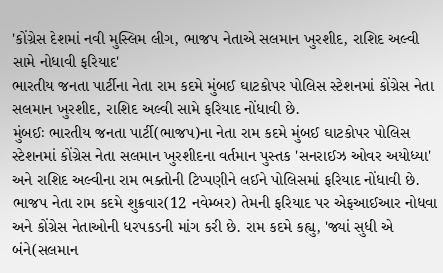'કોંગ્રેસ દેશમાં નવી મુસ્લિમ લીગ, ભાજપ નેતાએ સલમાન ખુરશીદ, રાશિદ અલ્વી સામે નોધાવી ફરિયાદ'
ભારતીય જનતા પાર્ટીના નેતા રામ કદમે મુંબઈ ઘાટકોપર પોલિસ સ્ટેશનમાં કોંગ્રેસ નેતા સલમાન ખુરશીદ, રાશિદ અલ્વી સામે ફરિયાદ નોંધાવી છે.
મુંબઈઃ ભારતીય જનતા પાર્ટી(ભાજપ)ના નેતા રામ કદમે મુંબઈ ઘાટકોપર પોલિસ સ્ટેશનમાં કોંગ્રેસ નેતા સલમાન ખુરશીદના વર્તમાન પુસ્તક 'સનરાઈઝ ઓવર અયોધ્યા' અને રાશિદ અલ્વીના રામ ભક્તોની ટિપ્પણીને લઈને પોલિસમાં ફરિયાદ નોંધાવી છે. ભાજપ નેતા રામ કદમે શુક્રવાર(12 નવેમ્બર) તેમની ફરિયાદ પર એફઆઈઆર નોધવા અને કોંગ્રેસ નેતાઓની ધરપકડની માંગ કરી છે. રામ કદમે કહ્યુ, 'જ્યાં સુધી એ બંને(સલમાન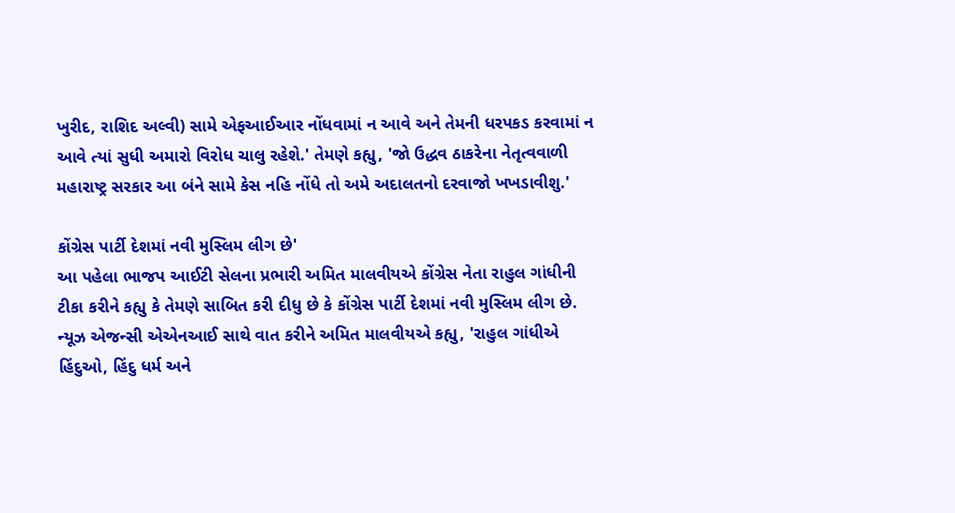ખુરીદ, રાશિદ અલ્વી) સામે એફઆઈઆર નોંધવામાં ન આવે અને તેમની ધરપકડ કરવામાં ન આવે ત્યાં સુધી અમારો વિરોધ ચાલુ રહેશે.' તેમણે કહ્યુ, 'જો ઉદ્ધવ ઠાકરેના નેતૃત્વવાળી મહારાષ્ટ્ર સરકાર આ બંને સામે કેસ નહિ નોંધે તો અમે અદાલતનો દરવાજો ખખડાવીશુ.'

કોંગ્રેસ પાર્ટી દેશમાં નવી મુસ્લિમ લીગ છે'
આ પહેલા ભાજપ આઈટી સેલના પ્રભારી અમિત માલવીયએ કોંગ્રેસ નેતા રાહુલ ગાંધીની ટીકા કરીને કહ્યુ કે તેમણે સાબિત કરી દીધુ છે કે કોંગ્રેસ પાર્ટી દેશમાં નવી મુસ્લિમ લીગ છે. ન્યૂઝ એજન્સી એએનઆઈ સાથે વાત કરીને અમિત માલવીયએ કહ્યુ, 'રાહુલ ગાંધીએ હિંદુઓ, હિંદુ ધર્મ અને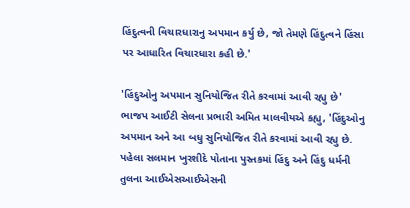હિંદુત્વની વિચારધારાનુ અપમાન કર્યુ છે, જો તેમણે હિંદુત્વને હિંસા પર આધારિત વિચારધારા કહી છે.'

'હિંદુઓનુ અપમાન સુનિયોજિત રીતે કરવામાં આવી રહ્યુ છે'
ભાજપ આઈટી સેલના પ્રભારી અમિત માલવીયએ કહ્યુ, 'હિંદુઓનુ અપમાન અને આ બધુ સુનિયોજિત રીતે કરવામાં આવી રહ્યુ છે. પહેલા સલમાન ખુરશીદે પોતાના પુસ્તકમાં હિંદુ અને હિંદુ ધર્મની તુલના આઈએસઆઈએસની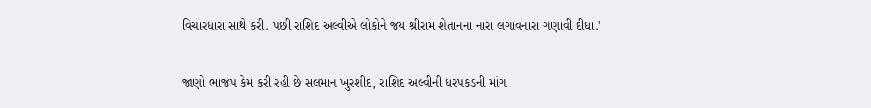વિચારધારા સાથે કરી. પછી રાશિદ અલ્વીએ લોકોને જય શ્રીરામ શેતાનના નારા લગાવનારા ગણાવી દીધા.'

જાણો ભાજપ કેમ કરી રહી છે સલમાન ખુરશીદ, રાશિદ અલ્વીની ધરપકડની માંગ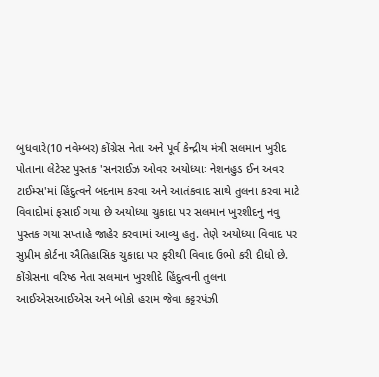બુધવારે(10 નવેમ્બર) કોંગ્રેસ નેતા અને પૂર્વ કેન્દ્રીય મંત્રી સલમાન ખુરીદ પોતાના લેટેસ્ટ પુસ્તક 'સનરાઈઝ ઓવર અયોધ્યાઃ નેશનહુડ ઈન અવર ટાઈમ્સ'માં હિંદુત્વને બદનામ કરવા અને આતંકવાદ સાથે તુલના કરવા માટે વિવાદોમાં ફસાઈ ગયા છે અયોધ્યા ચુકાદા પર સલમાન ખુરશીદનુ નવુ પુસ્તક ગયા સપ્તાહે જાહેર કરવામાં આવ્યુ હતુ. તેણે અયોધ્યા વિવાદ પર સુપ્રીમ કોર્ટના ઐતિહાસિક ચુકાદા પર ફરીથી વિવાદ ઉભો કરી દીધો છે. કોંગ્રેસના વરિષ્ઠ નેતા સલમાન ખુરશીદે હિંદુત્વની તુલના આઈએસઆઈએસ અને બોકો હરામ જેવા કટ્ટરપંઝી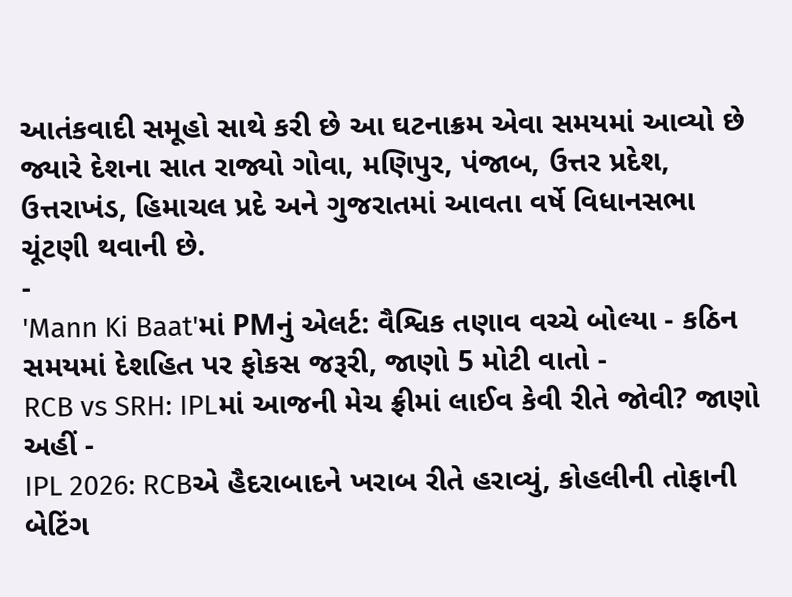આતંકવાદી સમૂહો સાથે કરી છે આ ઘટનાક્રમ એવા સમયમાં આવ્યો છે જ્યારે દેશના સાત રાજ્યો ગોવા, મણિપુર, પંજાબ, ઉત્તર પ્રદેશ, ઉત્તરાખંડ, હિમાચલ પ્રદે અને ગુજરાતમાં આવતા વર્ષે વિધાનસભા ચૂંટણી થવાની છે.
-
'Mann Ki Baat'માં PMનું એલર્ટ: વૈશ્વિક તણાવ વચ્ચે બોલ્યા - કઠિન સમયમાં દેશહિત પર ફોકસ જરૂરી, જાણો 5 મોટી વાતો -
RCB vs SRH: IPLમાં આજની મેચ ફ્રીમાં લાઈવ કેવી રીતે જોવી? જાણો અહીં -
IPL 2026: RCBએ હૈદરાબાદને ખરાબ રીતે હરાવ્યું, કોહલીની તોફાની બેટિંગ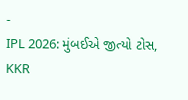-
IPL 2026: મુંબઈએ જીત્યો ટોસ, KKR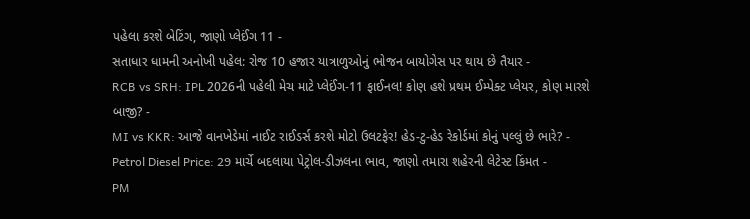પહેલા કરશે બેટિંગ, જાણો પ્લેઈંગ 11 -
સતાધાર ધામની અનોખી પહેલ: રોજ 10 હજાર યાત્રાળુઓનું ભોજન બાયોગેસ પર થાય છે તૈયાર -
RCB vs SRH: IPL 2026ની પહેલી મેચ માટે પ્લેઈંગ-11 ફાઈનલ! કોણ હશે પ્રથમ ઈમ્પેક્ટ પ્લેયર, કોણ મારશે બાજી? -
MI vs KKR: આજે વાનખેડેમાં નાઈટ રાઈડર્સ કરશે મોટો ઉલટફેર! હેડ-ટુ-હેડ રેકોર્ડમાં કોનું પલ્લું છે ભારે? -
Petrol Diesel Price: 29 માર્ચે બદલાયા પેટ્રોલ-ડીઝલના ભાવ, જાણો તમારા શહેરની લેટેસ્ટ કિંમત -
PM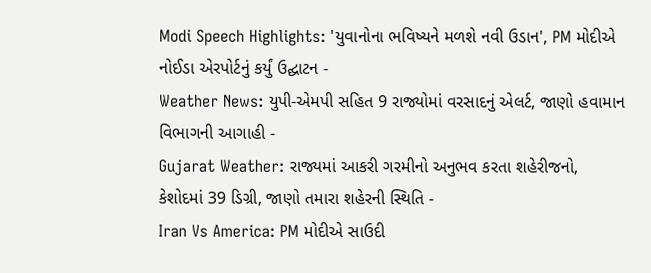Modi Speech Highlights: 'યુવાનોના ભવિષ્યને મળશે નવી ઉડાન', PM મોદીએ નોઈડા એરપોર્ટનું કર્યું ઉદ્ઘાટન -
Weather News: યુપી-એમપી સહિત 9 રાજ્યોમાં વરસાદનું એલર્ટ, જાણો હવામાન વિભાગની આગાહી -
Gujarat Weather: રાજ્યમાં આકરી ગરમીનો અનુભવ કરતા શહેરીજનો, કેશોદમાં 39 ડિગ્રી, જાણો તમારા શહેરની સ્થિતિ -
Iran Vs America: PM મોદીએ સાઉદી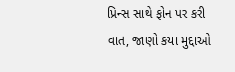પ્રિન્સ સાથે ફોન પર કરી વાત, જાણો કયા મુદ્દાઓ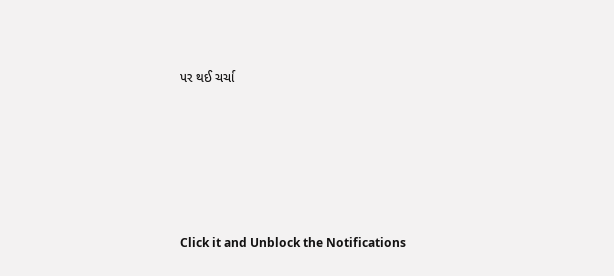પર થઈ ચર્ચા






Click it and Unblock the Notifications